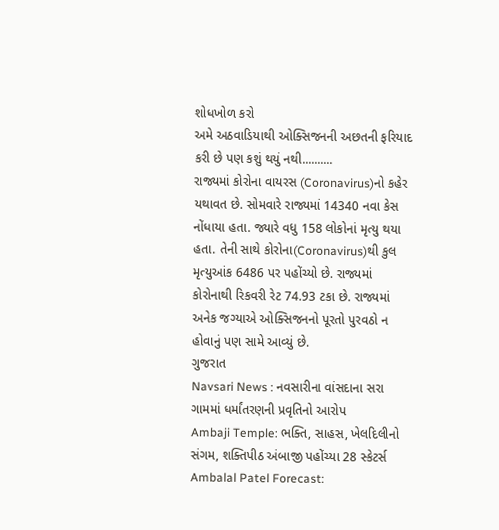શોધખોળ કરો
અમે અઠવાડિયાથી ઓક્સિજનની અછતની ફરિયાદ કરી છે પણ કશું થયું નથી..........
રાજ્યમાં કોરોના વાયરસ (Coronavirus)નો કહેર યથાવત છે. સોમવારે રાજ્યમાં 14340 નવા કેસ નોંધાયા હતા. જ્યારે વધુ 158 લોકોનાં મૃત્યુ થયા હતા. તેની સાથે કોરોના(Coronavirus)થી કુલ મૃત્યુઆંક 6486 પર પહોંચ્યો છે. રાજ્યમાં કોરોનાથી રિકવરી રેટ 74.93 ટકા છે. રાજ્યમાં અનેક જગ્યાએ ઓક્સિજનનો પૂરતો પુરવઠો ન હોવાનું પણ સામે આવ્યું છે.
ગુજરાત
Navsari News : નવસારીના વાંસદાના સરા ગામમાં ધર્માંતરણની પ્રવૃતિનો આરોપ
Ambaji Temple: ભક્તિ, સાહસ, ખેલદિલીનો સંગમ, શક્તિપીઠ અંબાજી પહોંચ્યા 28 સ્કેટર્સ
Ambalal Patel Forecast: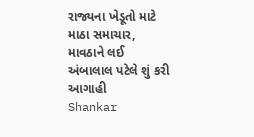રાજ્યના ખેડૂતો માટે માઠા સમાચાર, માવઠાને લઈ અંબાલાલ પટેલે શું કરી આગાહી
Shankar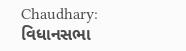Chaudhary: વિધાનસભા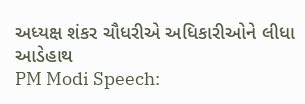અધ્યક્ષ શંકર ચૌધરીએ અધિકારીઓને લીધા આડેહાથ
PM Modi Speech: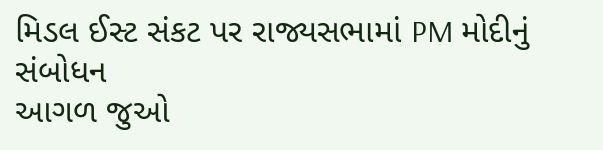મિડલ ઈસ્ટ સંકટ પર રાજ્યસભામાં PM મોદીનું સંબોધન
આગળ જુઓ